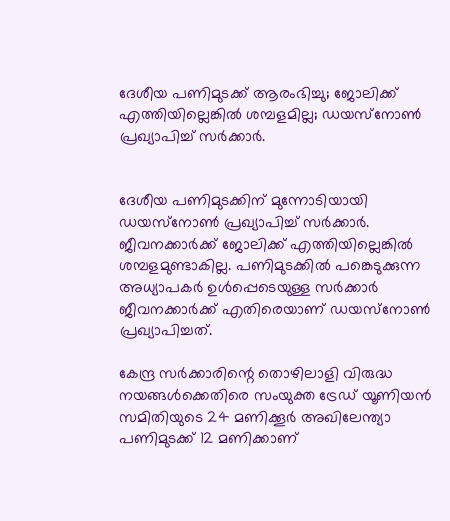ദേശീയ പണിമുടക്ക് ആരംഭിച്ചു; ജോലിക്ക് എത്തിയില്ലെങ്കില്‍ ശമ്പളമില്ല; ഡയസ്‌നോണ്‍ പ്രഖ്യാപിച്ച് സര്‍ക്കാര്‍.


ദേശീയ പണിമുടക്കിന് മുന്നോടിയായി ഡയസ്‌നോണ്‍ പ്രഖ്യാപിച്ച് സര്‍ക്കാര്‍. ജീവനക്കാര്‍ക്ക് ജോലിക്ക് എത്തിയില്ലെങ്കില്‍ ശമ്പളമുണ്ടാകില്ല. പണിമുടക്കില്‍ പങ്കെടുക്കുന്ന അധ്യാപകര്‍ ഉള്‍പ്പെടെയുള്ള സര്‍ക്കാര്‍ ജീവനക്കാര്‍ക്ക് എതിരെയാണ് ഡയസ്‌നോണ്‍ പ്രഖ്യാപിച്ചത്.

കേന്ദ്ര സര്‍ക്കാരിന്റെ തൊഴിലാളി വിരുദ്ധ നയങ്ങള്‍ക്കെതിരെ സംയുക്ത ട്രേഡ് യൂണിയന്‍ സമിതിയുടെ 24 മണിക്കൂര്‍ അഖിലേന്ത്യാ പണിമുടക്ക് 12 മണിക്കാണ്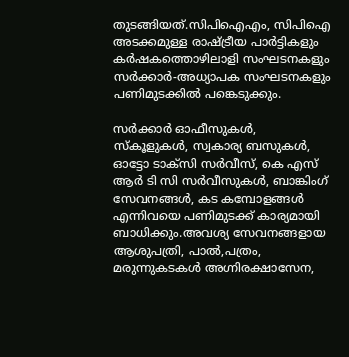തുടങ്ങിയത്.സിപിഐഎം, സിപിഐ അടക്കമുള്ള രാഷ്ട്രീയ പാര്‍ട്ടികളും കര്‍ഷകത്തൊഴിലാളി സംഘടനകളും സര്‍ക്കാര്‍-അധ്യാപക സംഘടനകളും പണിമുടക്കില്‍ പങ്കെടുക്കും.

സര്‍ക്കാര്‍ ഓഫീസുകള്‍, സ്‌കൂളുകള്‍, സ്വകാര്യ ബസുകള്‍, ഓട്ടോ ടാക്‌സി സര്‍വീസ്, കെ എസ് ആര്‍ ടി സി സര്‍വീസുകള്‍, ബാങ്കിംഗ് സേവനങ്ങള്‍, കട കമ്പോളങ്ങള്‍ എന്നിവയെ പണിമുടക്ക് കാര്യമായി ബാധിക്കും.അവശ്യ സേവനങ്ങളായ ആശുപത്രി, പാല്‍,പത്രം, മരുന്നുകടകള്‍ അഗ്നിരക്ഷാസേന,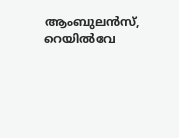ആംബുലന്‍സ്, റെയില്‍വേ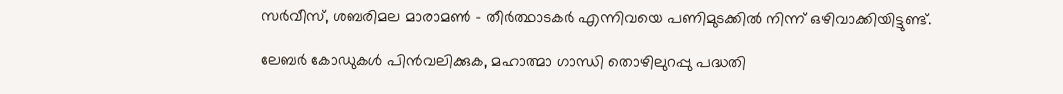സര്‍വീസ്, ശബരിമല മാരാമണ്‍ – തീര്‍ത്ഥാടകര്‍ എന്നിവയെ പണിമുടക്കില്‍ നിന്ന് ഒഴിവാക്കിയിട്ടുണ്ട്.

ലേബര്‍ കോഡുകള്‍ പിന്‍വലിക്കുക, മഹാത്മാ ഗാന്ധി തൊഴിലുറപ്പു പദ്ധതി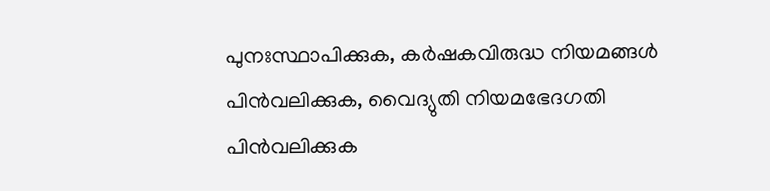പുനഃസ്ഥാപിക്കുക, കര്‍ഷകവിരുദ്ധ നിയമങ്ങള്‍ പിന്‍വലിക്കുക, വൈദ്യുതി നിയമഭേദഗതി പിന്‍വലിക്കുക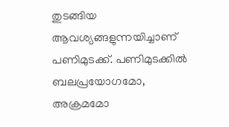തുടങ്ങിയ ആവശ്യങ്ങളുന്നയിച്ചാണ് പണിമുടക്ക്. പണിമുടക്കില്‍ ബലപ്രയോഗമോ, അക്രമമോ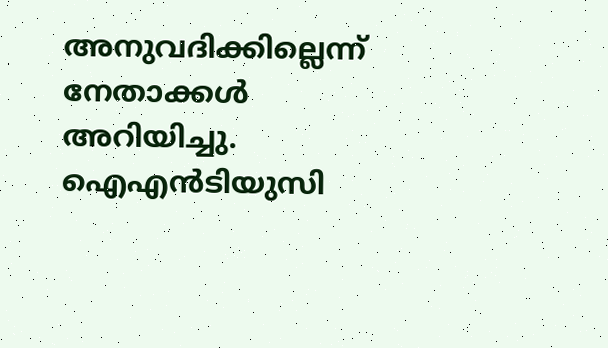അനുവദിക്കില്ലെന്ന് നേതാക്കള്‍ അറിയിച്ചു. ഐഎന്‍ടിയുസി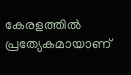കേരളത്തില്‍ പ്രത്യേകമായാണ്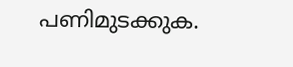പണിമുടക്കുക.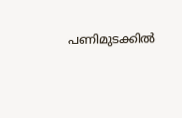പണിമുടക്കില്‍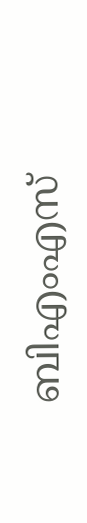ബിഎംഎസ്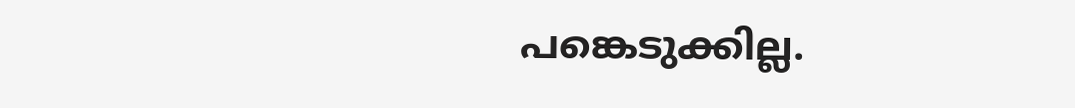പങ്കെടുക്കില്ല.